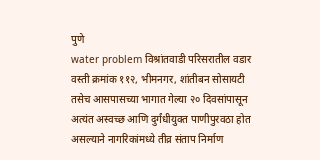पुणे
water problem विश्रांतवाडी परिसरातील वडार वस्ती क्रमांक ११२, भीमनगर, शांतीबन सोसायटी तसेच आसपासच्या भागात गेल्या २० दिवसांपासून अत्यंत अस्वच्छ आणि दुर्गंधीयुक्त पाणीपुरवठा होत असल्याने नागरिकांमध्ये तीव्र संताप निर्माण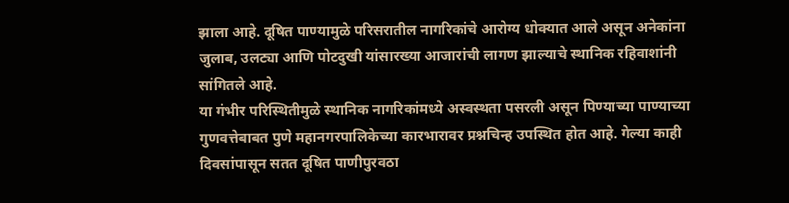झाला आहे. दूषित पाण्यामुळे परिसरातील नागरिकांचे आरोग्य धोक्यात आले असून अनेकांना जुलाब, उलट्या आणि पोटदुखी यांसारख्या आजारांची लागण झाल्याचे स्थानिक रहिवाशांनी सांगितले आहे.
या गंभीर परिस्थितीमुळे स्थानिक नागरिकांमध्ये अस्वस्थता पसरली असून पिण्याच्या पाण्याच्या गुणवत्तेबाबत पुणे महानगरपालिकेच्या कारभारावर प्रश्नचिन्ह उपस्थित होत आहे. गेल्या काही दिवसांपासून सतत दूषित पाणीपुरवठा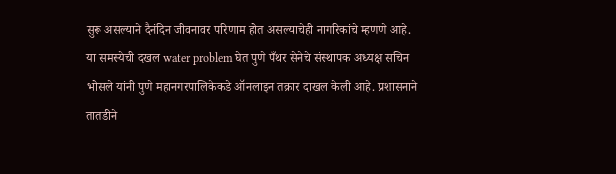सुरू असल्याने दैनंदिन जीवनावर परिणाम होत असल्याचेही नागरिकांचे म्हणणे आहे.
या समस्येची दखल water problem घेत पुणे पँथर सेनेचे संस्थापक अध्यक्ष सचिन भोसले यांनी पुणे महानगरपालिकेकडे ऑनलाइन तक्रार दाखल केली आहे. प्रशासनाने तातडीने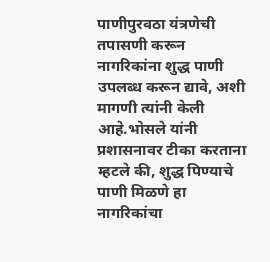पाणीपुरवठा यंत्रणेची तपासणी करून नागरिकांना शुद्ध पाणी उपलब्ध करून द्यावे, अशी मागणी त्यांनी केली आहे.भोसले यांनी प्रशासनावर टीका करताना म्हटले की, शुद्ध पिण्याचे पाणी मिळणे हा नागरिकांचा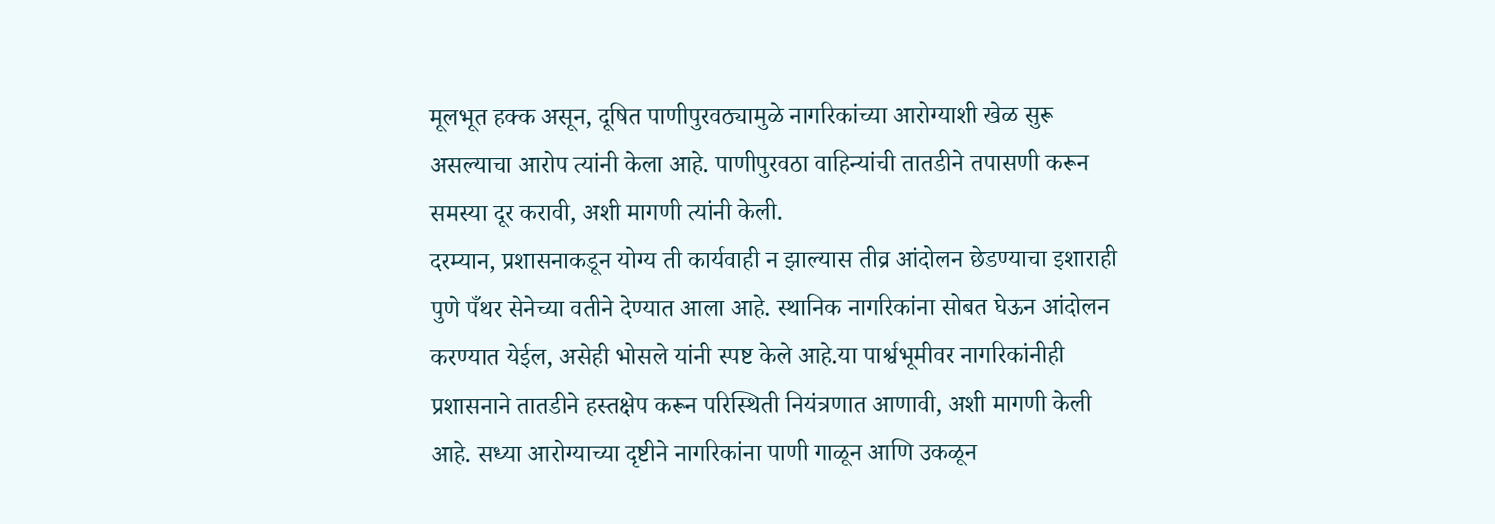मूलभूत हक्क असून, दूषित पाणीपुरवठ्यामुळे नागरिकांच्या आरोग्याशी खेळ सुरू असल्याचा आरोप त्यांनी केला आहे. पाणीपुरवठा वाहिन्यांची तातडीने तपासणी करून समस्या दूर करावी, अशी मागणी त्यांनी केली.
दरम्यान, प्रशासनाकडून योग्य ती कार्यवाही न झाल्यास तीव्र आंदोलन छेडण्याचा इशाराही पुणे पँथर सेनेच्या वतीने देण्यात आला आहे. स्थानिक नागरिकांना सोबत घेऊन आंदोलन करण्यात येईल, असेही भोसले यांनी स्पष्ट केले आहे.या पार्श्वभूमीवर नागरिकांनीही प्रशासनाने तातडीने हस्तक्षेप करून परिस्थिती नियंत्रणात आणावी, अशी मागणी केली आहे. सध्या आरोग्याच्या दृष्टीने नागरिकांना पाणी गाळून आणि उकळून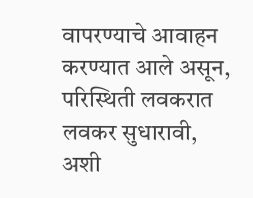वापरण्याचे आवाहन करण्यात आले असून, परिस्थिती लवकरात लवकर सुधारावी, अशी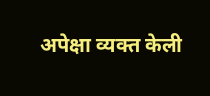अपेक्षा व्यक्त केली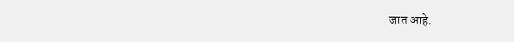जात आहे.